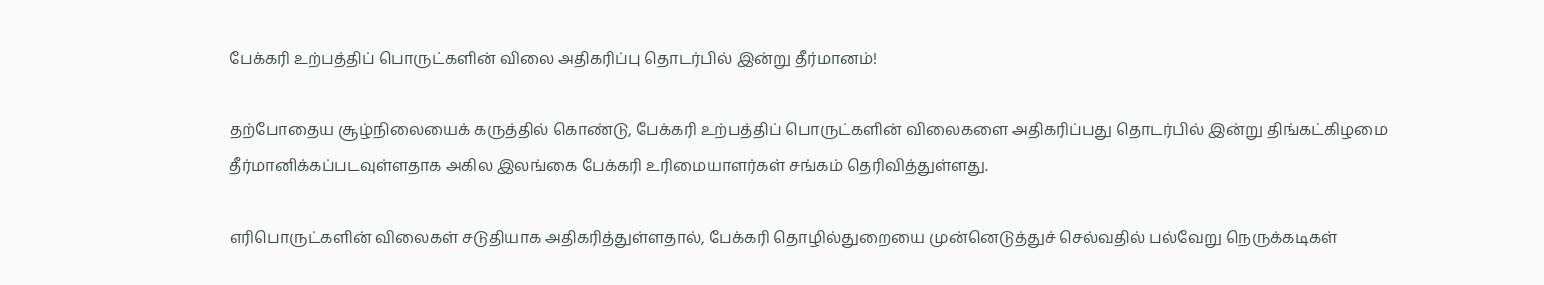பேக்கரி உற்பத்திப் பொருட்களின் விலை அதிகரிப்பு தொடர்பில் இன்று தீர்மானம்!

தற்போதைய சூழ்நிலையைக் கருத்தில் கொண்டு, பேக்கரி உற்பத்திப் பொருட்களின் விலைகளை அதிகரிப்பது தொடர்பில் இன்று திங்கட்கிழமை தீர்மானிக்கப்படவுள்ளதாக அகில இலங்கை பேக்கரி உரிமையாளர்கள் சங்கம் தெரிவித்துள்ளது.

எரிபொருட்களின் விலைகள் சடுதியாக அதிகரித்துள்ளதால், பேக்கரி தொழில்துறையை முன்னெடுத்துச் செல்வதில் பல்வேறு நெருக்கடிகள்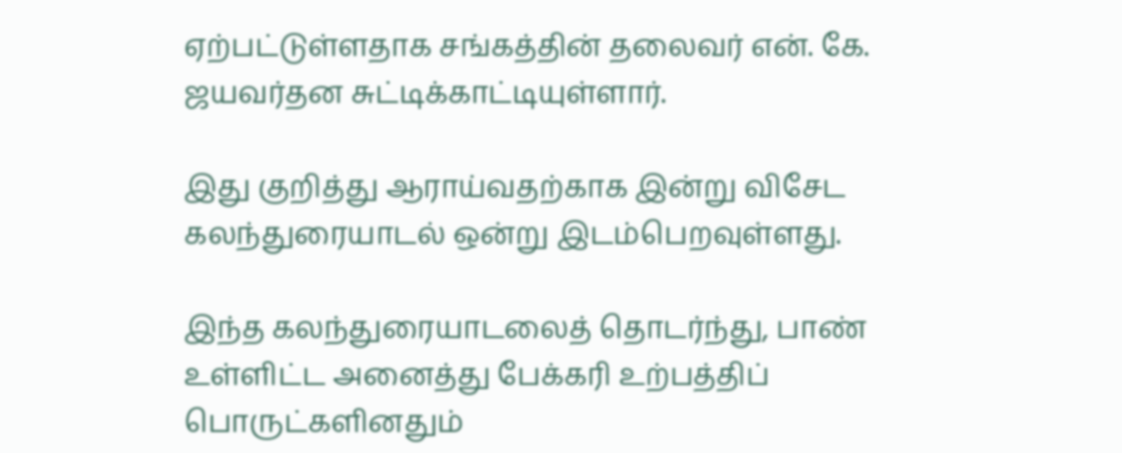ஏற்பட்டுள்ளதாக சங்கத்தின் தலைவர் என். கே. ஜயவர்தன சுட்டிக்காட்டியுள்ளார்.

இது குறித்து ஆராய்வதற்காக இன்று விசேட கலந்துரையாடல் ஒன்று இடம்பெறவுள்ளது.

இந்த கலந்துரையாடலைத் தொடர்ந்து, பாண் உள்ளிட்ட அனைத்து பேக்கரி உற்பத்திப் பொருட்களினதும்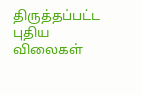திருத்தப்பட்ட புதிய விலைகள்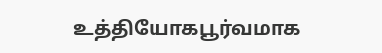உத்தியோகபூர்வமாக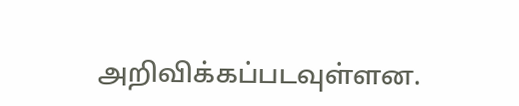அறிவிக்கப்படவுள்ளன.